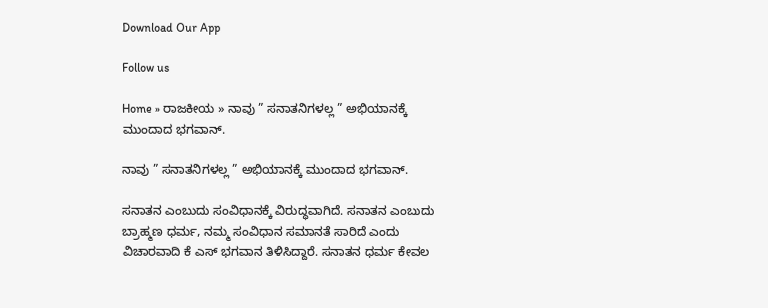Download Our App

Follow us

Home » ರಾಜಕೀಯ » ನಾವು ” ಸನಾತನಿಗಳಲ್ಲ ” ಅಭಿಯಾನಕ್ಕೆ ಮುಂದಾದ ಭಗವಾನ್.

ನಾವು ” ಸನಾತನಿಗಳಲ್ಲ ” ಅಭಿಯಾನಕ್ಕೆ ಮುಂದಾದ ಭಗವಾನ್.

ಸನಾತನ ಎಂಬುದು ಸಂವಿಧಾನಕ್ಕೆ ವಿರುದ್ಧವಾಗಿದೆ. ಸನಾತನ ಎಂಬುದು ಬ್ರಾಹ್ಮಣ ಧರ್ಮ, ನಮ್ಮ ಸಂವಿಧಾನ ಸಮಾನತೆ ಸಾರಿದೆ ಎಂದು ವಿಚಾರವಾದಿ ಕೆ ಎಸ್ ಭಗವಾನ ತಿಳಿಸಿದ್ದಾರೆ. ಸನಾತನ ಧರ್ಮ ಕೇವಲ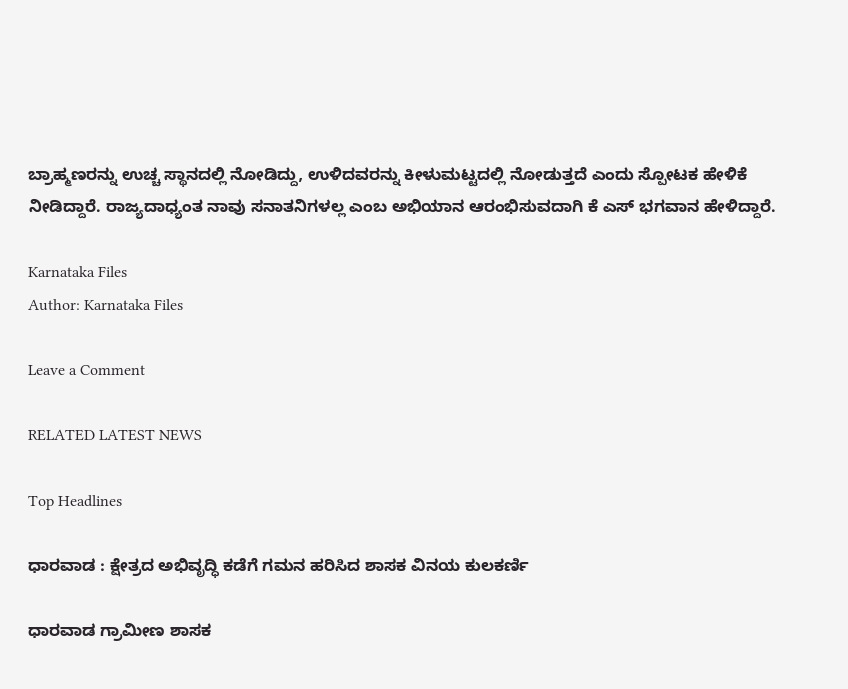ಬ್ರಾಹ್ಮಣರನ್ನು ಉಚ್ಚ ಸ್ಥಾನದಲ್ಲಿ ನೋಡಿದ್ದು, ಉಳಿದವರನ್ನು ಕೀಳುಮಟ್ಟದಲ್ಲಿ ನೋಡುತ್ತದೆ ಎಂದು ಸ್ಪೋಟಕ ಹೇಳಿಕೆ ನೀಡಿದ್ದಾರೆ. ರಾಜ್ಯದಾಧ್ಯಂತ ನಾವು ಸನಾತನಿಗಳಲ್ಲ ಎಂಬ ಅಭಿಯಾನ ಆರಂಭಿಸುವದಾಗಿ ಕೆ ಎಸ್ ಭಗವಾನ ಹೇಳಿದ್ದಾರೆ.

Karnataka Files
Author: Karnataka Files

Leave a Comment

RELATED LATEST NEWS

Top Headlines

ಧಾರವಾಡ : ಕ್ಷೇತ್ರದ ಅಭಿವೃದ್ಧಿ ಕಡೆಗೆ ಗಮನ ಹರಿಸಿದ ಶಾಸಕ ವಿನಯ ಕುಲಕರ್ಣಿ

ಧಾರವಾಡ ಗ್ರಾಮೀಣ ಶಾಸಕ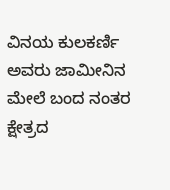ವಿನಯ ಕುಲಕರ್ಣಿ ಅವರು ಜಾಮೀನಿನ ಮೇಲೆ ಬಂದ ನಂತರ ಕ್ಷೇತ್ರದ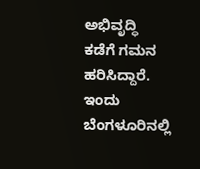ಅಭಿವೃದ್ಧಿ ಕಡೆಗೆ ಗಮನ ಹರಿಸಿದ್ದಾರೆ. ಇಂದು ಬೆಂಗಳೂರಿನಲ್ಲಿ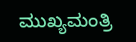ಮುಖ್ಯಮಂತ್ರಿ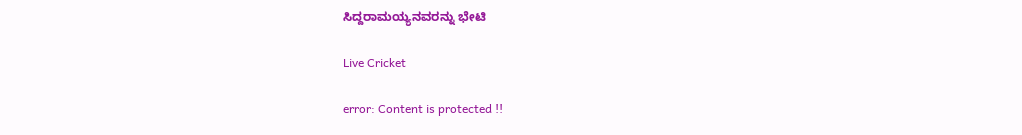ಸಿದ್ದರಾಮಯ್ಯನವರನ್ನು ಭೇಟಿ

Live Cricket

error: Content is protected !!